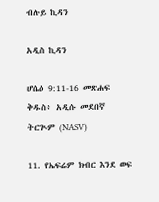ብሉይ ኪዳን

አዲስ ኪዳን

ሆሴዕ 9:11-16 መጽሐፍ ቅዱስ፥ አዲሱ መደበኛ ትርጒም (NASV)

11. የኤፍሬም ክብር እንደ ወፍ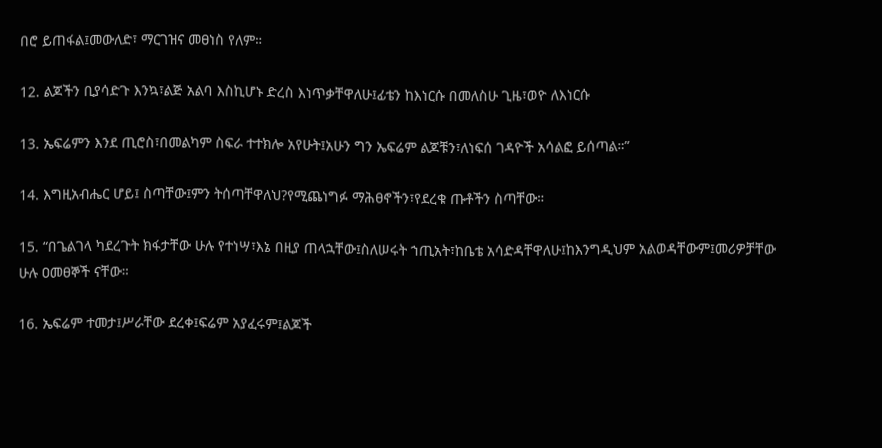በሮ ይጠፋል፤መውለድ፣ ማርገዝና መፀነስ የለም።

12. ልጆችን ቢያሳድጉ እንኳ፣ልጅ አልባ እስኪሆኑ ድረስ እነጥቃቸዋለሁ፤ፊቴን ከእነርሱ በመለስሁ ጊዜ፣ወዮ ለእነርሱ

13. ኤፍሬምን እንደ ጢሮስ፣በመልካም ስፍራ ተተክሎ አየሁት፤አሁን ግን ኤፍሬም ልጆቹን፣ለነፍሰ ገዳዮች አሳልፎ ይሰጣል።”

14. እግዚአብሔር ሆይ፤ ስጣቸው፤ምን ትሰጣቸዋለህ?የሚጨነግፉ ማሕፀኖችን፣የደረቁ ጡቶችን ስጣቸው።

15. “በጌልገላ ካደረጉት ክፋታቸው ሁሉ የተነሣ፣እኔ በዚያ ጠላኋቸው፤ስለሠሩት ኀጢአት፣ከቤቴ አሳድዳቸዋለሁ፤ከእንግዲህም አልወዳቸውም፤መሪዎቻቸው ሁሉ ዐመፀኞች ናቸው።

16. ኤፍሬም ተመታ፤ሥራቸው ደረቀ፤ፍሬም አያፈሩም፤ልጆች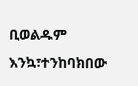ቢወልዱም እንኳ፣ተንከባክበው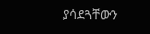ያሳደጓቸውን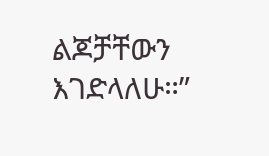ልጆቻቸውን እገድላለሁ።”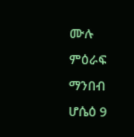ሙሉ ምዕራፍ ማንበብ ሆሴዕ 9